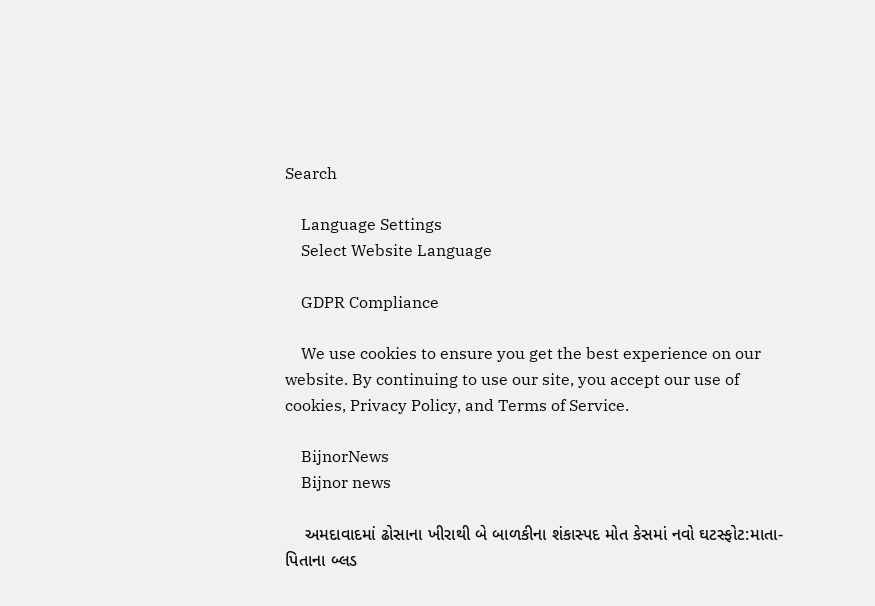Search

    Language Settings
    Select Website Language

    GDPR Compliance

    We use cookies to ensure you get the best experience on our website. By continuing to use our site, you accept our use of cookies, Privacy Policy, and Terms of Service.

    BijnorNews
    Bijnor news

    અમદાવાદમાં ઢોસાના ખીરાથી બે બાળકીના શંકાસ્પદ મોત કેસમાં નવો ઘટસ્ફોટ:માતા-પિતાના બ્લડ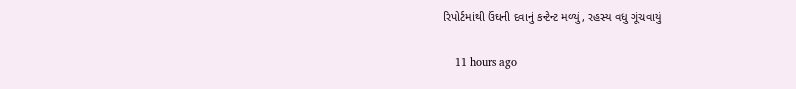રિપોર્ટમાંથી ઉંઘની દવાનું કન્ટેન્ટ મળ્યું, રહસ્ય વધુ ગૂંચવાયું

    11 hours ago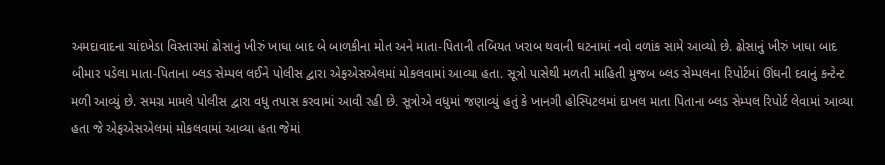અમદાવાદના ચાંદખેડા વિસ્તારમાં ઢોસાનું ખીરું ખાધા બાદ બે બાળકીના મોત અને માતા-પિતાની તબિયત ખરાબ થવાની ઘટનામાં નવો વળાંક સામે આવ્યો છે. ઢોસાનું ખીરું ખાધા બાદ બીમાર પડેલા માતા-પિતાના બ્લડ સેમ્પલ લઈને પોલીસ દ્વારા એફએસએલમાં મોકલવામાં આવ્યા હતા. સૂત્રો પાસેથી મળતી માહિતી મુજબ બ્લડ સેમ્પલના રિપોર્ટમાં ઊંઘની દવાનું કન્ટેન્ટ મળી આવ્યું છે. સમગ્ર મામલે પોલીસ દ્વારા વધુ તપાસ કરવામાં આવી રહી છે. સૂત્રોએ વધુમાં જણાવ્યું હતું કે ખાનગી હોસ્પિટલમાં દાખલ માતા પિતાના બ્લડ સેમ્પલ રિપોર્ટ લેવામાં આવ્યા હતા જે એફએસએલમાં મોકલવામાં આવ્યા હતા જેમાં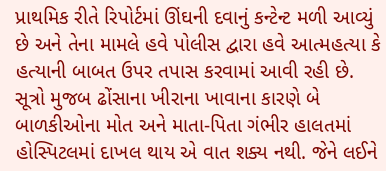પ્રાથમિક રીતે રિપોર્ટમાં ઊંઘની દવાનું કન્ટેન્ટ મળી આવ્યું છે અને તેના મામલે હવે પોલીસ દ્વારા હવે આત્મહત્યા કે હત્યાની બાબત ઉપર તપાસ કરવામાં આવી રહી છે. સૂત્રો મુજબ ઢોંસાના ખીરાના ખાવાના કારણે બે બાળકીઓના મોત અને માતા-પિતા ગંભીર હાલતમાં હોસ્પિટલમાં દાખલ થાય એ વાત શક્ય નથી. જેને લઈને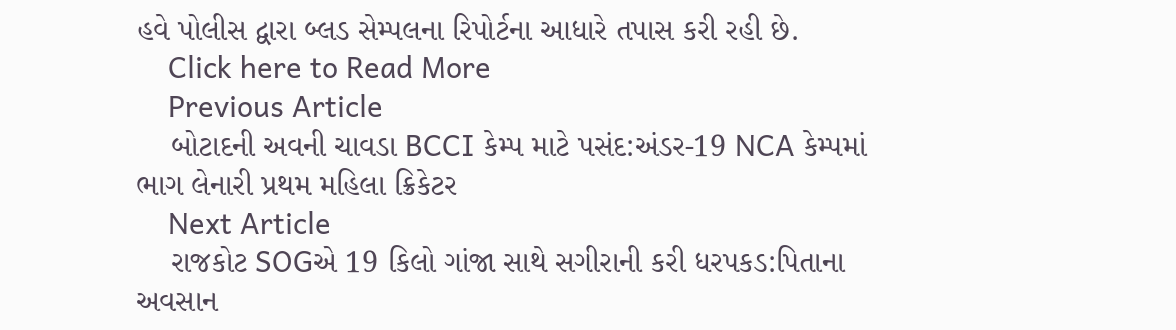હવે પોલીસ દ્વારા બ્લડ સેમ્પલના રિપોર્ટના આધારે તપાસ કરી રહી છે.
    Click here to Read More
    Previous Article
    બોટાદની અવની ચાવડા BCCI કેમ્પ માટે પસંદ:અંડર-19 NCA કેમ્પમાં ભાગ લેનારી પ્રથમ મહિલા ક્રિકેટર
    Next Article
    રાજકોટ SOGએ 19 કિલો ગાંજા સાથે સગીરાની કરી ધરપકડ:પિતાના અવસાન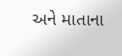અને માતાના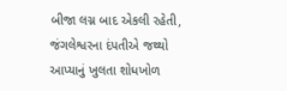બીજા લગ્ન બાદ એકલી રહેતી, જંગલેશ્વરના દંપતીએ જથ્થો આપ્યાનું ખુલતા શોધખોળ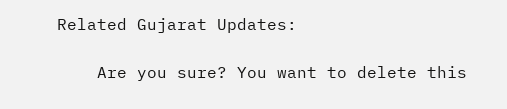Related Gujarat Updates:

    Are you sure? You want to delete this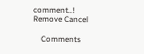comment..! Remove Cancel

    Comments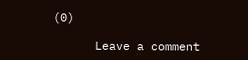(0)

      Leave a comment